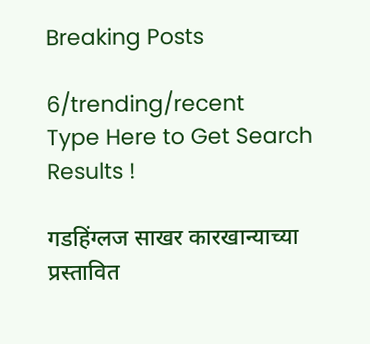Breaking Posts

6/trending/recent
Type Here to Get Search Results !

गडहिंग्लज साखर कारखान्याच्या प्रस्तावित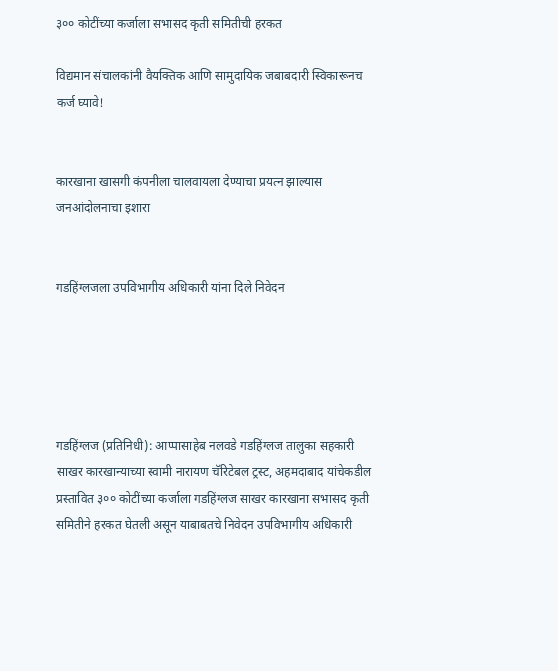३०० कोटींच्या कर्जाला सभासद कृती समितीची हरकत

विद्यमान संचालकांनी वैयक्तिक आणि सामुदायिक जबाबदारी स्विकारूनच कर्ज घ्यावे!


कारखाना खासगी कंपनीला चालवायला देण्याचा प्रयत्न झाल्यास जनआंदोलनाचा इशारा


गडहिंग्लजला उपविभागीय अधिकारी यांना दिले निवेदन





गडहिंग्लज (प्रतिनिधी): आप्पासाहेब नलवडे गडहिंग्लज तालुका सहकारी साखर कारखान्याच्या स्वामी नारायण चॅरिटेबल ट्रस्ट, अहमदाबाद यांचेकडील प्रस्तावित ३०० कोटींच्या कर्जाला गडहिंग्लज साखर कारखाना सभासद कृती समितीने हरकत घेतली असून याबाबतचे निवेदन उपविभागीय अधिकारी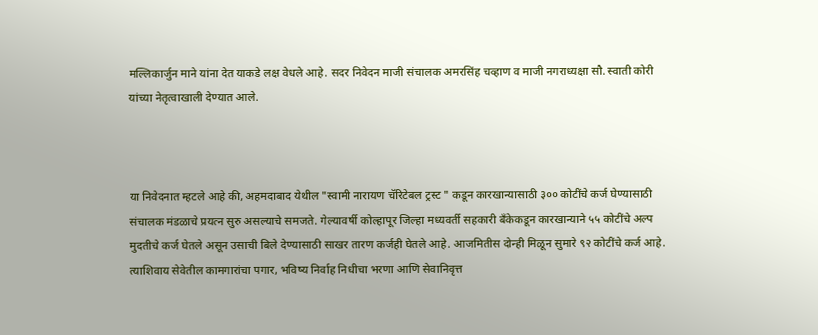मल्लिकार्जुन माने यांना देत याकडे लक्ष वेधले आहे. सदर निवेदन माजी संचालक अमरसिंह चव्हाण व माजी नगराध्यक्षा सौ. स्वाती कोरी यांच्या नेतृत्वाखाली देण्यात आले.



या निवेदनात म्हटले आहे की, अहमदाबाद येथील "स्वामी नारायण चॅरिटेबल ट्रस्ट " कडून कारखान्यासाठी ३०० कोटींचे कर्ज घेण्यासाठी संचालक मंडळाचे प्रयत्न सुरु असल्याचे समजते. गेल्यावर्षी कोल्हापूर जिल्हा मध्यवर्ती सहकारी बँकेकडून कारखान्याने ५५ कोटींचे अल्प मुदतीचे कर्ज घेतले असून उसाची बिले देण्यासाठी साखर तारण कर्जही घेतले आहे. आजमितीस दोन्ही मिळून सुमारे ९२ कोटींचे कर्ज आहे. त्याशिवाय सेवेतील कामगारांचा पगार, भविष्य निर्वाह निधीचा भरणा आणि सेवानिवृत्त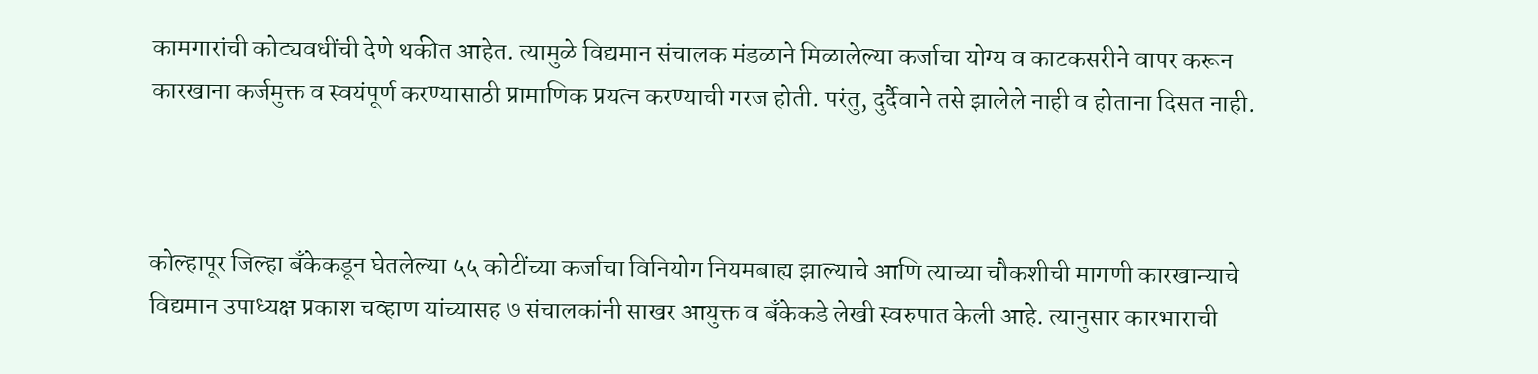कामगारांची कोट्यवधींची देणे थकीत आहेत. त्यामुळे विद्यमान संचालक मंडळाने मिळालेल्या कर्जाचा योग्य व काटकसरीने वापर करून कारखाना कर्जमुक्त व स्वयंपूर्ण करण्यासाठी प्रामाणिक प्रयत्न करण्याची गरज होती. परंतु, दुर्दैवाने तसे झालेले नाही व होताना दिसत नाही.



कोल्हापूर जिल्हा बँकेकडून घेतलेल्या ५५ कोटींच्या कर्जाचा विनियोग नियमबाह्य झाल्याचे आणि त्याच्या चौकशीची मागणी कारखान्याचे विद्यमान उपाध्यक्ष प्रकाश चव्हाण यांच्यासह ७ संचालकांनी साखर आयुक्त व बँकेकडे लेखी स्वरुपात केली आहे. त्यानुसार कारभाराची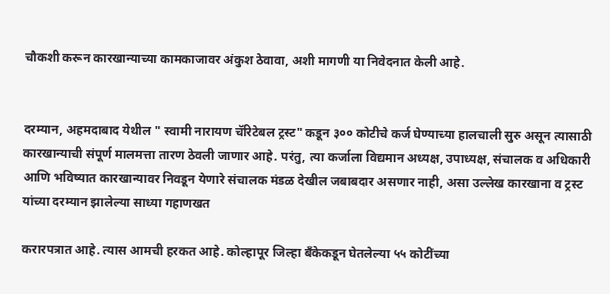चौकशी करून कारखान्याच्या कामकाजावर अंकुश ठेवावा, अशी मागणी या निवेदनात केली आहे.


दरम्यान, अहमदाबाद येथील " स्वामी नारायण चॅरिटेबल ट्रस्ट" कडून ३०० कोटीचे कर्ज घेण्याच्या हालचाली सुरु असून त्यासाठी कारखान्याची संपूर्ण मालमत्ता तारण ठेवली जाणार आहे. परंतु, त्या कर्जाला विद्यमान अध्यक्ष, उपाध्यक्ष, संचालक व अधिकारी आणि भविष्यात कारखान्यावर निवडून येणारे संचालक मंडळ देखील जबाबदार असणार नाही, असा उल्लेख कारखाना व ट्रस्ट यांच्या दरम्यान झालेल्या साध्या गहाणखत

करारपत्रात आहे. त्यास आमची हरकत आहे. कोल्हापूर जिल्हा बँकेकडून घेतलेल्या ५५ कोटींच्या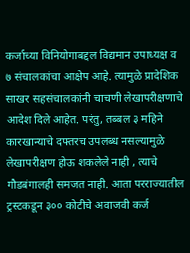कर्जाच्या विनियोगाबद्दल विद्यमान उपाध्यक्ष व ७ संचालकांचा आक्षेप आहे. त्यामुळे प्रादेशिक साखर सहसंचालकांनी चाचणी लेखापरीक्षणाचे आदेश दिले आहेत. परंतु, तब्बल ३ महिने कारखान्याचे दफ्तरच उपलब्ध नसल्यामुळे लेखापरीक्षण होऊ शकलेले नाही , त्याचे गौडबंगालही समजत नाही. आता परराज्यातील ट्रस्टकडून ३०० कोटीचे अवाजवी कर्ज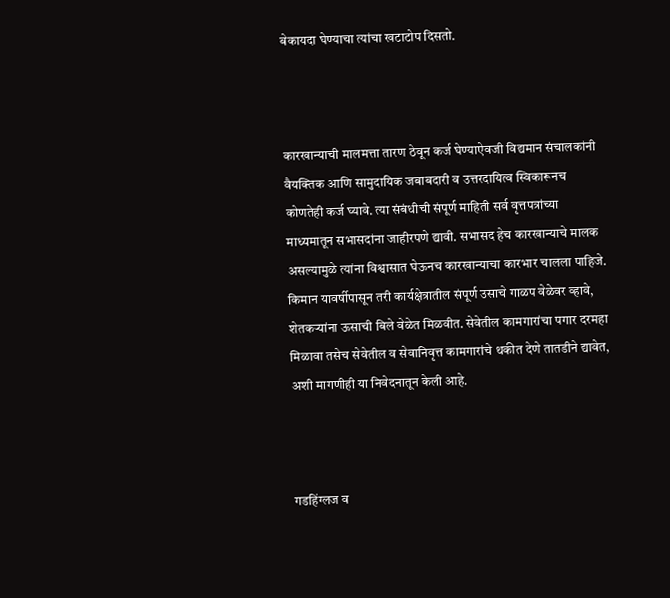बेकायदा घेण्याचा त्यांचा खटाटोप दिसतो.



कारखान्याची मालमत्ता तारण ठेवून कर्ज घेण्याऐवजी विद्यमान संचालकांनी वैयक्तिक आणि सामुदायिक जबाबदारी व उत्तरदायित्व स्विकारूनच कोणतेही कर्ज घ्यावे. त्या संबंधीची संपूर्ण माहिती सर्व वृत्तपत्रांच्या माध्यमातून सभासदांना जाहीरपणे द्यावी. सभासद हेच कारखान्याचे मालक असल्यामुळे त्यांना विश्वासात घेऊनच कारखान्याचा कारभार चालला पाहिजे. किमान यावर्षीपासून तरी कार्यक्षेत्रातील संपूर्ण उसाचे गाळप वेळेवर व्हावे, शेतकऱ्यांना ऊसाची बिले वेळेत मिळवीत. सेवेतील कामगारांचा पगार दरमहा मिळावा तसेच सेवेतील व सेवानिवृत्त कामगारांचे थकीत देणे तातडीने द्यावेत, अशी मागणीही या निवेदनातून केली आहे.



गडहिंग्लज व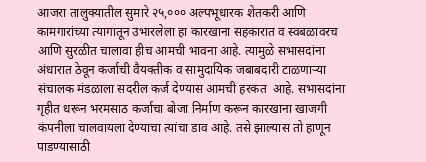आजरा तालुक्यातील सुमारे २५,००० अल्पभूधारक शेतकरी आणि कामगारांच्या त्यागातून उभारलेला हा कारखाना सहकारात व स्वबळावरच आणि सुरळीत चालावा हीच आमची भावना आहे. त्यामुळे सभासदांना अंधारात ठेवून कर्जाची वैयक्तीक व सामुदायिक जबाबदारी टाळणाऱ्या संचालक मंडळाला सदरील कर्ज देण्यास आमची हरकत  आहे. सभासदांना गृहीत धरून भरमसाठ कर्जाचा बोजा निर्माण करून कारखाना खाजगी कंपनीला चालवायला देण्याचा त्यांचा डाव आहे. तसे झाल्यास तो हाणून पाडण्यासाठी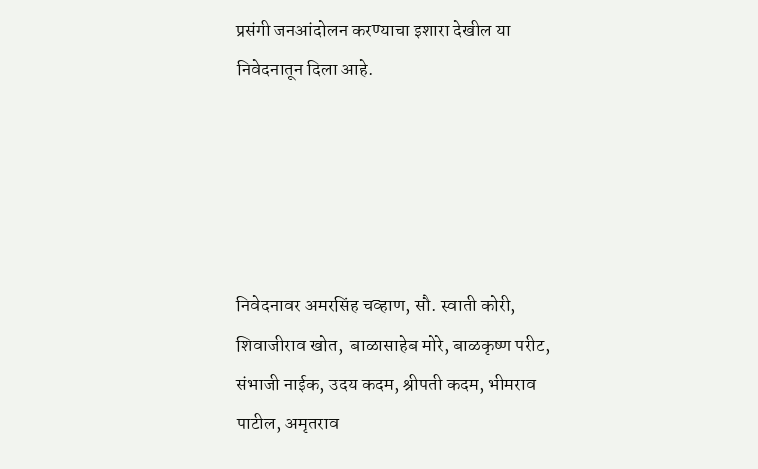प्रसंगी जनआंदोलन करण्याचा इशारा देखील या निवेदनातून दिला आहे.





निवेदनावर अमरसिंह चव्हाण, सौ. स्वाती कोरी,  शिवाजीराव खोत,  बाळासाहेब मोरे, बाळकृष्ण परीट, संभाजी नाईक, उदय कदम, श्रीपती कदम, भीमराव पाटील, अमृतराव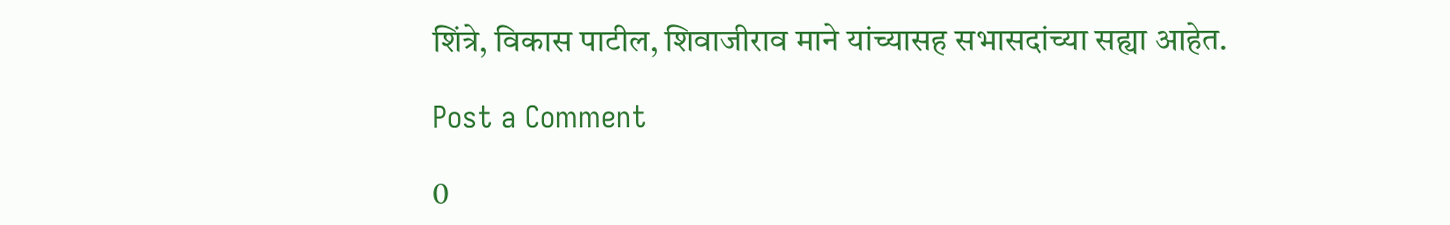शिंत्रे, विकास पाटील, शिवाजीराव माने यांच्यासह सभासदांच्या सह्या आहेत.

Post a Comment

0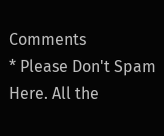Comments
* Please Don't Spam Here. All the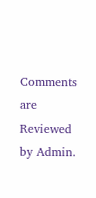Comments are Reviewed by Admin.